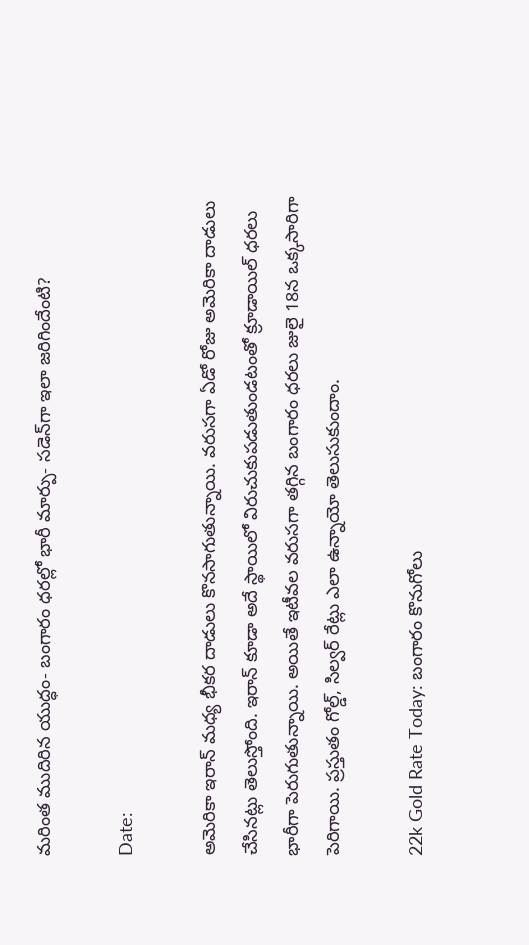మరింత ముదిరిన యుద్ధం- బంగారం ధరల్లో భారీ మార్పు- సడెన్‌గా ఇలా జరిగిందేంటి?

Date:

అమెరికా ఇరాన్ మధ్య భీకర దాడులు కొనసాగుతున్నాయి. వరుసగా ఏడో రోజు అమెరికా దాడులు చేసినట్లు తెలుస్తోంది. ఇరాన్ కూడా అదే స్థాయిలో విరుచుకుపడుతుండటంతో క్రూడాయిల్ ధరలు భారీగా పెరుగుతున్నాయి. అయితే ఇటీవల వరుసగా తగ్గిన బంగారం ధరలు జులై 18న ఒక్కసారిగా పెరిగాయి. ప్రస్తుతం గోల్డ్, సిల్వర్ రేట్లు ఎలా ఉన్నాయో తెలుసుకుందాం.

22k Gold Rate Today: బంగారం కొనుగోలు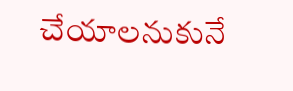చేయాలనుకునే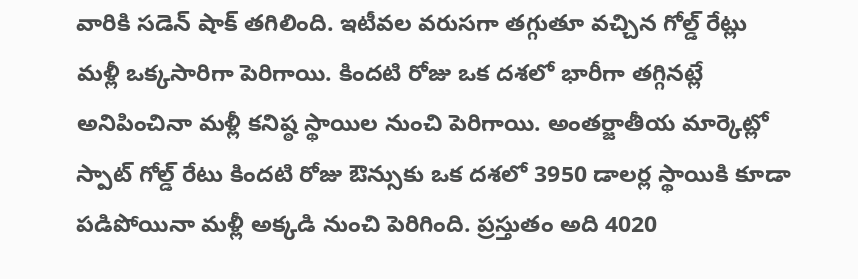వారికి సడెన్ షాక్ తగిలింది. ఇటీవల వరుసగా తగ్గుతూ వచ్చిన గోల్డ్ రేట్లు మళ్లీ ఒక్కసారిగా పెరిగాయి. కిందటి రోజు ఒక దశలో భారీగా తగ్గినట్లే అనిపించినా మళ్లీ కనిష్ఠ స్థాయిల నుంచి పెరిగాయి. అంతర్జాతీయ మార్కెట్లో స్పాట్ గోల్డ్ రేటు కిందటి రోజు ఔన్సుకు ఒక దశలో 3950 డాలర్ల స్థాయికి కూడా పడిపోయినా మళ్లీ అక్కడి నుంచి పెరిగింది. ప్రస్తుతం అది 4020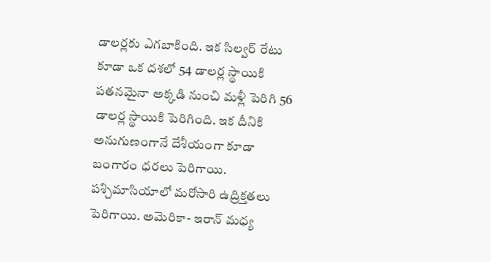డాలర్లకు ఎగబాకింది. ఇక సిల్వర్ రేటు కూడా ఒక దశలో 54 డాలర్ల స్థాయికి పతనమైనా అక్కడి నుంచి మళ్లీ పెరిగి 56 డాలర్ల స్థాయికి పెరిగింది. ఇక దీనికి అనుగుణంగానే దేశీయంగా కూడా బంగారం ధరలు పెరిగాయి. పశ్చిమాసియాలో మరోసారి ఉద్రిక్తతలు పెరిగాయి. అమెరికా- ఇరాన్ మధ్య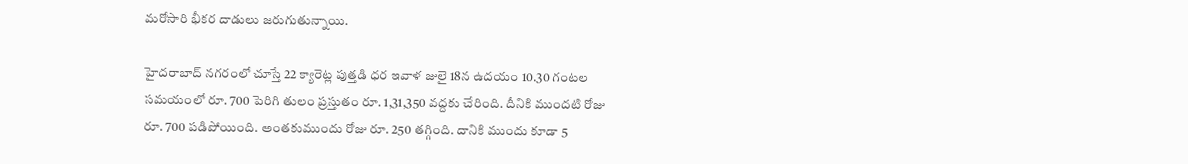మరోసారి భీకర దాడులు జరుగుతున్నాయి.

హైదరాబాద్ నగరంలో చూస్తే 22 క్యారెట్ల పుత్తడి ధర ఇవాళ జులై 18న ఉదయం 10.30 గంటల సమయంలో రూ. 700 పెరిగి తులం ప్రస్తుతం రూ. 1,31,350 వద్దకు చేరింది. దీనికి ముందటి రోజు రూ. 700 పడిపోయింది. అంతకుముందు రోజు రూ. 250 తగ్గింది. దానికి ముందు కూడా 5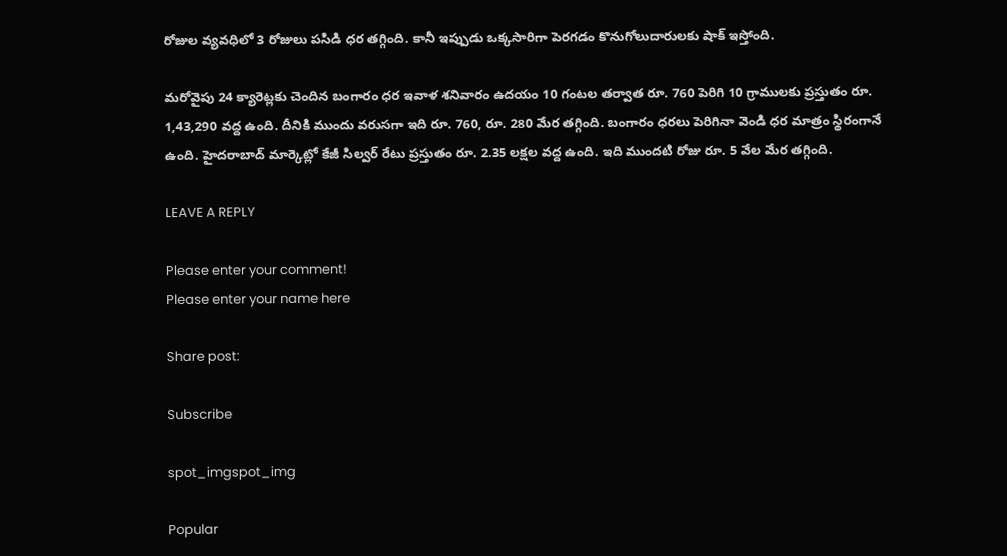రోజుల వ్యవధిలో 3 రోజులు పసిడి ధర తగ్గింది. కానీ ఇప్పుడు ఒక్కసారిగా పెరగడం కొనుగోలుదారులకు షాక్ ఇస్తోంది.

మరోవైపు 24 క్యారెట్లకు చెందిన బంగారం ధర ఇవాళ శనివారం ఉదయం 10 గంటల తర్వాత రూ. 760 పెరిగి 10 గ్రాములకు ప్రస్తుతం రూ. 1,43,290 వద్ద ఉంది. దీనికి ముందు వరుసగా ఇది రూ. 760, రూ. 280 మేర తగ్గింది. బంగారం ధరలు పెరిగినా వెండి ధర మాత్రం స్థిరంగానే ఉంది. హైదరాబాద్ మార్కెట్లో కేజీ సిల్వర్ రేటు ప్రస్తుతం రూ. 2.35 లక్షల వద్ద ఉంది. ఇది ముందటి రోజు రూ. 5 వేల మేర తగ్గింది.

LEAVE A REPLY

Please enter your comment!
Please enter your name here

Share post:

Subscribe

spot_imgspot_img

Popular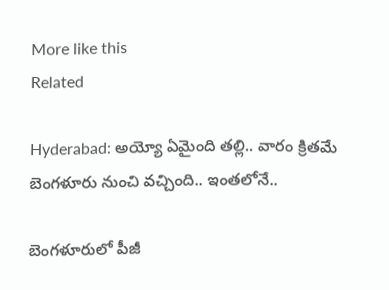More like this
Related

Hyderabad: అయ్యో ఏమైంది తల్లి.. వారం క్రితమే బెంగళూరు నుంచి వచ్చింది.. ఇంతలోనే..

బెంగళూరులో పీజీ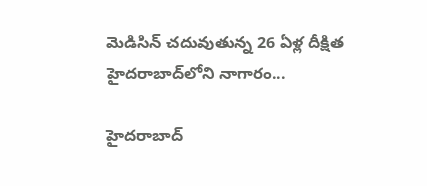మెడిసిన్ చదువుతున్న 26 ఏళ్ల దీక్షిత హైదరాబాద్‌లోని నాగారం...

హైదరాబాద్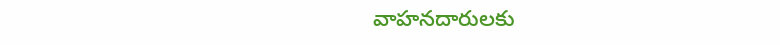వాహనదారులకు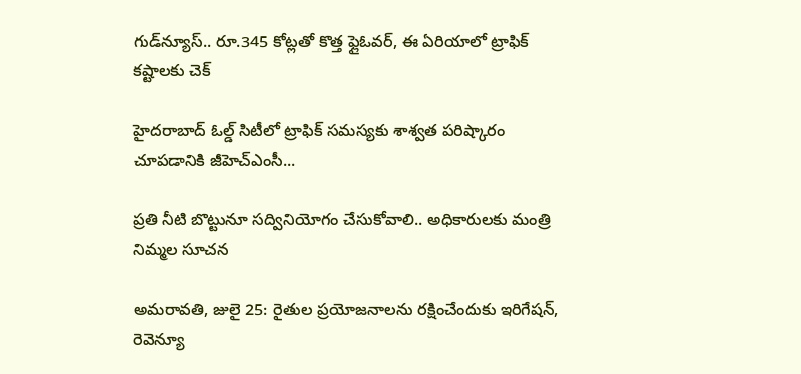గుడ్‌న్యూస్.. రూ.345 కోట్లతో కొత్త ఫ్లైఓవర్, ఈ ఏరియాలో ట్రాఫిక్ కష్టాలకు చెక్

హైదరాబాద్ ఓల్డ్ సిటీలో ట్రాఫిక్ సమస్యకు శాశ్వత పరిష్కారం చూపడానికి జీహెచ్‌ఎంసీ...

ప్రతి నీటి బొట్టునూ స‌ద్వినియోగం చేసుకోవాలి.. అధికారులకు మంత్రి నిమ్మల సూచన

అమరావతి, జులై 25: రైతుల‌ ప్రయోజనాలను ర‌క్షించేందుకు ఇరిగేష‌న్, రెవెన్యూ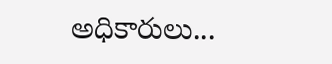అధికారులు...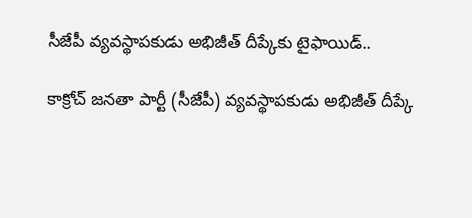సీజేపీ వ్యవస్థాపకుడు అభిజీత్ దీప్కేకు టైఫాయిడ్..

కాక్రోచ్ జనతా పార్టీ (సీజేపీ) వ్యవస్థాపకుడు అభిజీత్ దీప్కే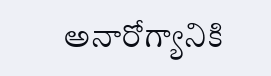అనారోగ్యానికి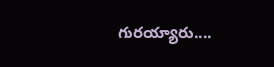గురయ్యారు....